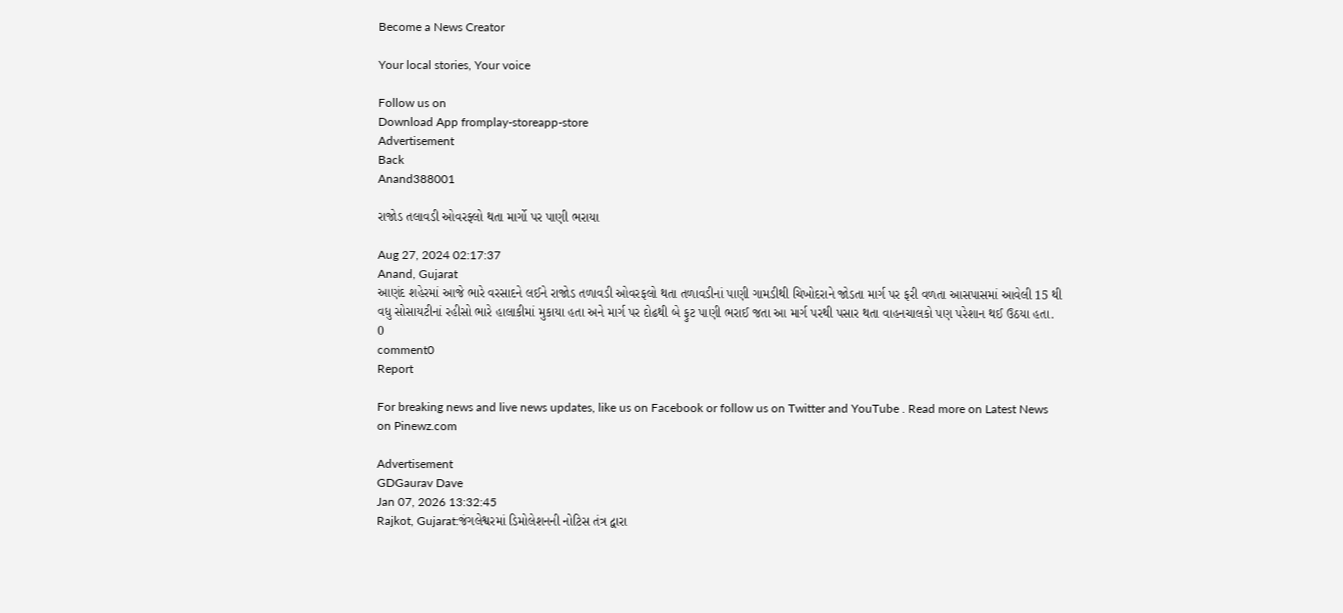Become a News Creator

Your local stories, Your voice

Follow us on
Download App fromplay-storeapp-store
Advertisement
Back
Anand388001

રાજોડ તલાવડી ઓવરફ્લો થતા માર્ગો પર પાણી ભરાયા

Aug 27, 2024 02:17:37
Anand, Gujarat
આણંદ શહેરમાં આજે ભારે વરસાદને લઈને રાજોડ તળાવડી ઓવરફલો થતા તળાવડીનાં પાણી ગામડીથી ચિખોદરાને જોડતા માર્ગ પર ફરી વળતા આસપાસમાં આવેલી 15 થી વધુ સોસાયટીનાં રહીસો ભારે હાલાકીમાં મુકાયા હતા અને માર્ગ પર દોઢથી બે ફુટ પાણી ભરાઈ જતા આ માર્ગ પરથી પસાર થતા વાહનચાલકો પણ પરેશાન થઈ ઉઠયા હતા.
0
comment0
Report

For breaking news and live news updates, like us on Facebook or follow us on Twitter and YouTube . Read more on Latest News on Pinewz.com

Advertisement
GDGaurav Dave
Jan 07, 2026 13:32:45
Rajkot, Gujarat:જંગલેશ્વરમાં ડિમોલેશનની નોટિસ તંત્ર દ્વારા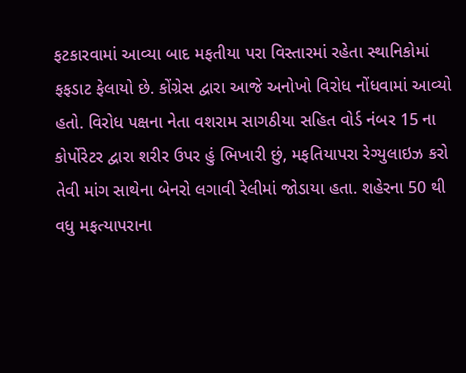ફટકારવામાં આવ્યા બાદ મફતીયા પરા વિસ્તારમાં રહેતા સ્થાનિકોમાં ફફડાટ ફેલાયો છે. કોંગ્રેસ દ્વારા આજે અનોખો વિરોધ નોંધવામાં આવ્યો હતો. વિરોધ પક્ષના નેતા વશરામ સાગઠીયા સહિત વોર્ડ નંબર 15 ના કોર્પોરેટર દ્વારા શરીર ઉપર હું ભિખારી છું, મફતિયાપરા રેગ્યુલાઇઝ કરો તેવી માંગ સાથેના બેનરો લગાવી રેલીમાં જોડાયા હતા. શહેરના 50 થી વધુ મફત્યાપરાના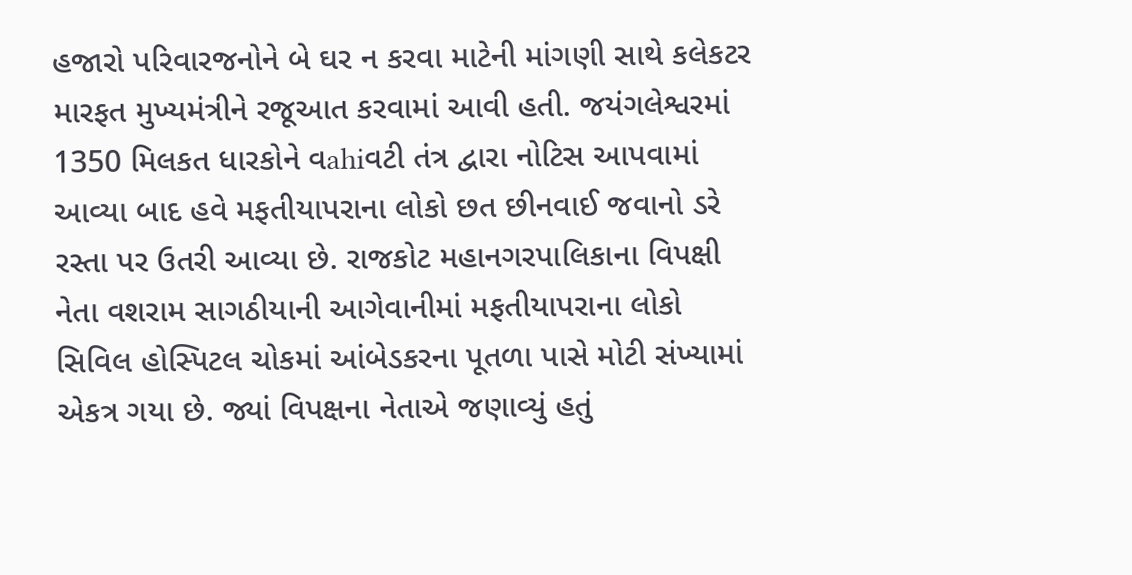હજારો પરિવારજનોને બે ઘર ન કરવા માટેની માંગણી સાથે કલેકટર મારફત મુખ્યમંત્રીને રજૂઆત કરવામાં આવી હતી. જયંગલેશ્વરમાં 1350 મિલકત ધારકોને વahiવટી તંત્ર દ્વારા નોટિસ આપવામાં આવ્યા બાદ હવે મફતીયાપરાના લોકો છત છીનવાઈ જવાનો ડરે રસ્તા પર ઉતરી આવ્યા છે. રાજકોટ મહાનગરપાલિકાના વિપક્ષી નેતા વશરામ સાગઠીયાની આગેવાનીમાં મફતીયાપરાના લોકો સિવિલ હોસ્પિટલ ચોકમાં આંબેડકરના પૂતળા પાસે મોટી સંખ્યામાં એકત્ર ગયા છે. જ્યાં વિપક્ષના નેતાએ જણાવ્યું હતું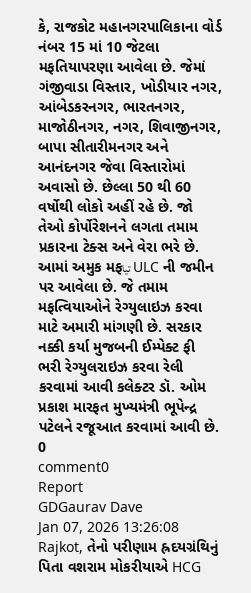કે, રાજકોટ મહાનગરપાલિકાના વોર્ડ નંબર 15 માં 10 જેટલા મફતિયાપરણા આવેલા છે. જેમાં ગંજીવાડા વિસ્તાર, ખોડીયાર નગર, આંબેડકરનગર, ભારતનગર, માજોઠીનગર, નગર, શિવાજીનગર, બાપા સીતારીમનગર અને આનંદનગર જેવા વિસ્તારોમાં અવાસો છે. છેલ્લા 50 થી 60 વર્ષોથી લોકો અહીં રહે છે. જો તેઓ કોર્પોરેશનને લગતા તમામ પ્રકારના ટેક્સ અને વેરા ભરે છે. આમાં અમુક મફتیا ULC ની જમીન પર આવેલા છે. જે તમામ મફત્વિયાઓને રેગ્યુલાઇઝ કરવા માટે અમારી માંગણી છે. સરકાર નક્કી કર્યા મુજબની ઈમ્પેક્ટ ફી ભરી રેગ્યુલરાઇઝ કરવા રેલી કરવામાં આવી કલેક્ટર ડૉ. ઓમ પ્રકાશ મારફત મુખ્યમંત્રી ભૂપેન્દ્ર પટેલને રજૂઆત કરવામાં આવી છે.
0
comment0
Report
GDGaurav Dave
Jan 07, 2026 13:26:08
Rajkot, તેનો પરીણામ હ્રદયગ્રંથિનું પિતા વશરામ મોકરીયાએ HCG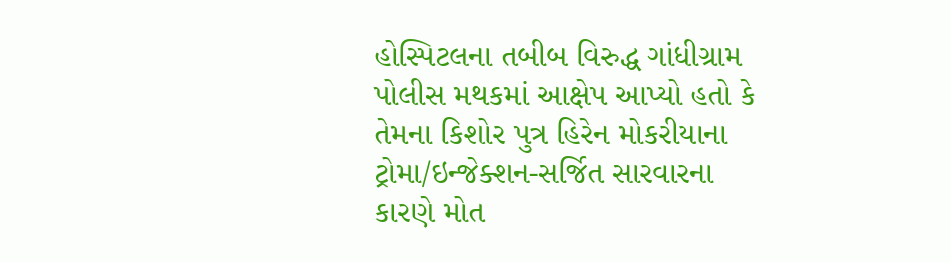હોસ્પિટલના તબીબ વિરુદ્ધ ગાંધીગ્રામ પોલીસ મથકમાં આક્ષેપ આપ્યો હતો કે તેમના કિશોર પુત્ર હિરેન મોકરીયાના ટ્રોમા/ઇન્જેક્શન-સર્જિત સારવારના કારણે મોત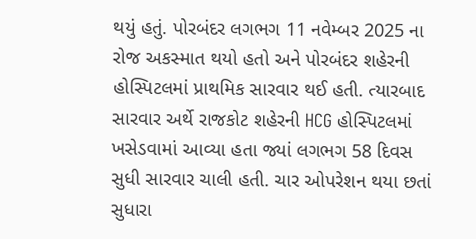થયું હતું. પોરબંદર લગભગ 11 નવેમ્બર 2025 ના રોજ અકસ્માત થયો હતો અને પોરબંદર શહેરની હોસ્પિટલમાં પ્રાથમિક સારવાર થઈ હતી. ત્યારબાદ સારવાર અર્થે રાજકોટ શહેરની HCG હોસ્પિટલમાં ખસેડવામાં આવ્યા હતા જ્યાં લગભગ 58 દિવસ સુધી સારવાર ચાલી હતી. ચાર ઓપરેશન થયા છતાં સુધારા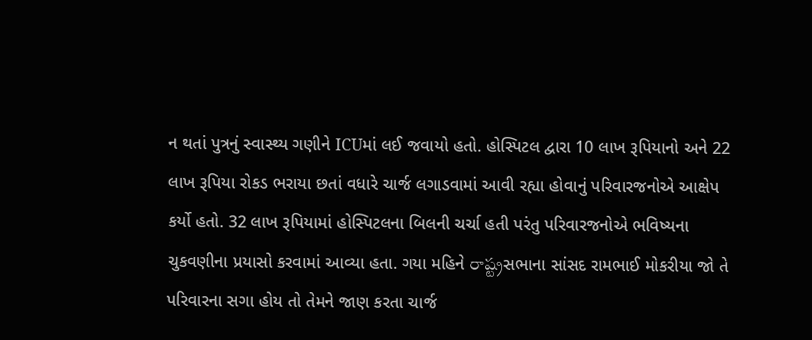ન થતાં પુત્રનું સ્વાસ્થ્ય ગણીને ICUમાં લઈ જવાયો હતો. હોસ્પિટલ દ્વારા 10 લાખ રૂપિયાનો અને 22 લાખ રૂપિયા રોકડ ભરાયા છતાં વધારે ચાર્જ લગાડવામાં આવી રહ્યા હોવાનું પરિવારજનોએ આક્ષેપ કર્યો હતો. 32 લાખ રૂપિયામાં હોસ્પિટલના બિલની ચર્ચા હતી પરંતુ પરિવારજનોએ ભવિષ્યના ચુકવણીના પ્રયાસો કરવામાં આવ્યા હતા. ગયા મહિને రాష్ట్రસભાના સાંસદ રામભાઈ મોકરીયા જો તે પરિવારના સગા હોય તો તેમને જાણ કરતા ચાર્જ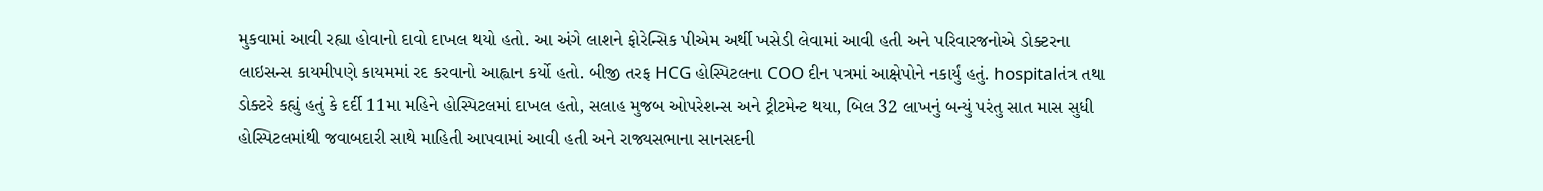મુકવામાં આવી રહ્યા હોવાનો દાવો દાખલ થયો હતો. આ અંગે લાશને ફોરેન્સિક પીએમ અર્થી ખસેડી લેવામાં આવી હતી અને પરિવારજનોએ ડોક્ટરના લાઇસન્સ કાયમીપણે કાયમમાં રદ કરવાનો આહ્વાન કર્યો હતો. બીજી તરફ HCG હોસ્પિટલના COO દીન પત્રમાં આક્ષેપોને નકાર્યું હતું. hospitalતંત્ર તથા ડોક્ટરે કહ્યું હતું કે દર્દી 11મા મહિને હોસ્પિટલમાં દાખલ હતો, સલાહ મુજબ ઓપરેશન્સ અને ટ્રીટમેન્ટ થયા, બિલ 32 લાખનું બન્યું પરંતુ સાત માસ સુધી હોસ્પિટલમાંથી જવાબદારી સાથે માહિતી આપવામાં આવી હતી અને રાજ્યસભાના સાનસદની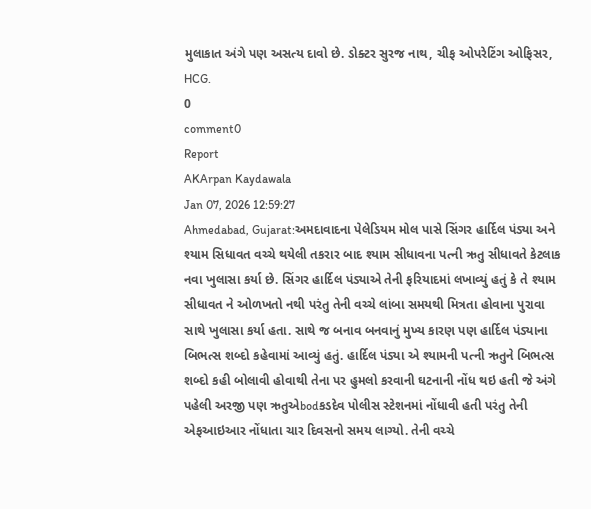મુલાકાત અંગે પણ અસત્ય દાવો છે. ડોક્ટર સુરજ નાથ, ચીફ ઓપરેટિંગ ઓફિસર, HCG.
0
comment0
Report
AKArpan Kaydawala
Jan 07, 2026 12:59:27
Ahmedabad, Gujarat:અમદાવાદના પેલેડિયમ મોલ પાસે સિંગર હાર્દિલ પંડ્યા અને શ્યામ સિધાવત વચ્ચે થયેલી તકરાર બાદ શ્યામ સીધાવના પત્ની ઋતુ સીધાવતે કેટલાક નવા ખુલાસા કર્યા છે. સિંગર હાર્દિલ પંડ્યાએ તેની ફરિયાદમાં લખાવ્યું હતું કે તે શ્યામ સીધાવત ને ઓળખતો નથી પરંતુ તેની વચ્ચે લાંબા સમયથી મિત્રતા હોવાના પુરાવા સાથે ખુલાસા કર્યા હતા. સાથે જ બનાવ બનવાનું મુખ્ય કારણ પણ હાર્દિલ પંડ્યાના બિભત્સ શબ્દો કહેવામાં આવ્યું હતું. હાર્દિલ પંડ્યા એ શ્યામની પત્ની ઋતુને બિભત્સ શબ્દો કહી બોલાવી હોવાથી તેના પર હુમલો કરવાની ઘટનાની નોંધ થઇ હતી જે અંગે પહેલી અરજી પણ ઋતુએbodકડદેવ પોલીસ સ્ટેશનમાં નોંધાવી હતી પરંતુ તેની એફઆઇઆર નોંધાતા ચાર દિવસનો સમય લાગ્યો. તેની વચ્ચે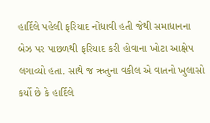હાર્દિલે પહેલી ફરિયાદ નોંધાવી હતી જેથી સમાધાનના બેઝ પર પાછળથી ફરિયાદ કરી હોવાના ખોટા આક્ષેપ લગાવ્યો હતા. સાથે જ ઋતુના વકીલ એ વાતનો ખુલાસો કર્યો છે કે હાર્દિલે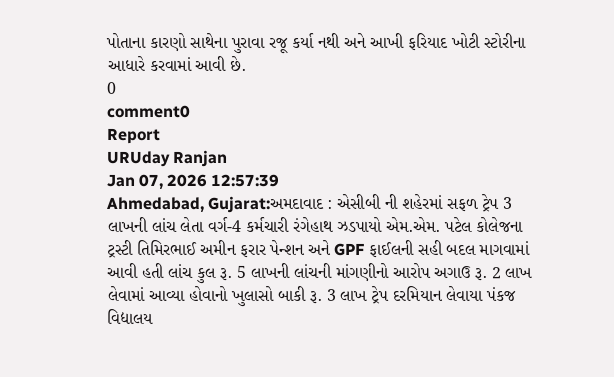પોતાના કારણો સાથેના પુરાવા રજૂ કર્યા નથી અને આખી ફરિયાદ ખોટી સ્ટોરીના આધારે કરવામાં આવી છે.
0
comment0
Report
URUday Ranjan
Jan 07, 2026 12:57:39
Ahmedabad, Gujarat:અમદાવાદ : એસીબી ની શહેરમાં સફળ ટ્રેપ 3 લાખની લાંચ લેતા વર્ગ-4 કર્મચારી રંગેહાથ ઝડપાયો એમ.એમ. પટેલ કોલેજના ટ્રસ્ટી તિમિરભાઈ અમીન ફરાર પેન્શન અને GPF ફાઈલની સહી બદલ માગવામાં આવી હતી લાંચ કુલ રૂ. 5 લાખની લાંચની માંગણીનો આરોપ અગાઉ રૂ. 2 લાખ લેવામાં આવ્યા હોવાનો ખુલાસો બાકી રૂ. 3 લાખ ટ્રેપ દરમિયાન લેવાયા પંકજ વિદ્યાલય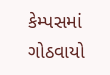કેમ્પસમાં ગોઠવાયો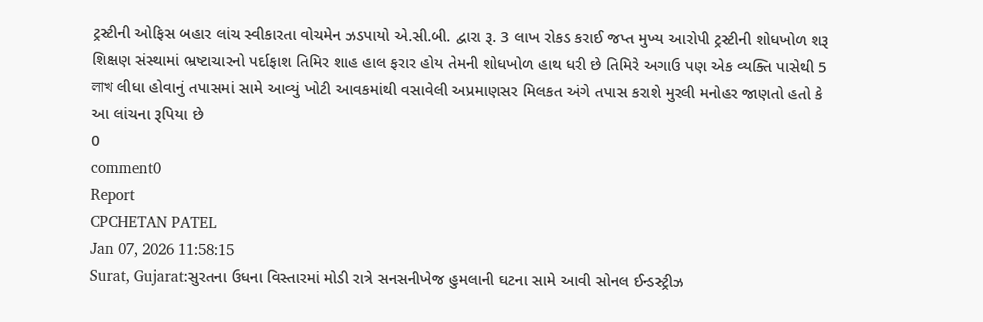ટ્રસ્ટીની ઓફિસ બહાર લાંચ સ્વીકારતા વોચમેન ઝડપાયો એ.સી.બી. દ્વારા રૂ. 3 લાખ રોકડ કરાઈ જપ્ત મુખ્ય આરોપી ટ્રસ્ટીની શોધખોળ શરૂ શિક્ષણ સંસ્થામાં ભ્રષ્ટાચારનો પર્દાફાશ તિમિર શાહ હાલ ફરાર હોય તેમની શોધખોળ હાથ ધરી છે તિમિરે અગાઉ પણ એક વ્યક્તિ પાસેથી 5 লাখ લીધા હોવાનું તપાસમાં સામે આવ્યું ખોટી આવકમાંથી વસાવેલી અપ્રમાણસર મિલકત અંગે તપાસ કરાશે મુરલી મનોહર જાણતો હતો કે આ લાંચના રૂપિયા છે
0
comment0
Report
CPCHETAN PATEL
Jan 07, 2026 11:58:15
Surat, Gujarat:સુરતના ઉધના વિસ્તારમાં મોડી રાત્રે સનસનીખેજ હુમલાની ઘટના સામે આવી સોનલ ઈન્ડસ્ટ્રીઝ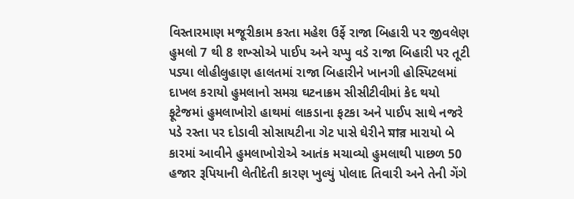વિસ્તારમા‌ણ મજૂરીકામ કરતા મહેશ ઉર્ફે રાજા બિહારી પર જીવલેણ હુમલો 7 થી 8 શખ્સોએ પાઈપ અને ચપ્પુ વડે રાજા બિહારી પર તૂટી પડ્યા લોહીલુહાણ હાલતમાં રાજા બિહારીને ખાનગી હોસ્પિટલમાં દાખલ કરાયો હુમલાનો સમગ્ર ઘટનાક્રમ સીસીટીવીમાં કેદ થયો ફૂટેજમાં હુમલાખોરો હાથમાં લાકડાના ફટકા અને પાઈપ સાથે નજરે પડે રસ્તા પર દોડાવી સોસાયટીના ગેટ પાસે ઘેરીને মার મારાયો બે કારમાં આવીને હુમલાખોરોએ આતંક મચાવ્યો હુમલાથી પાછળ 50 હજાર રૂપિયાની લેતીદેતી કારણ ખુલ્યું પોલાદ તિવારી અને તેની ગેંગે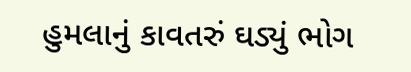હુમલાનું કાવતરું ઘડ્યું ભોગ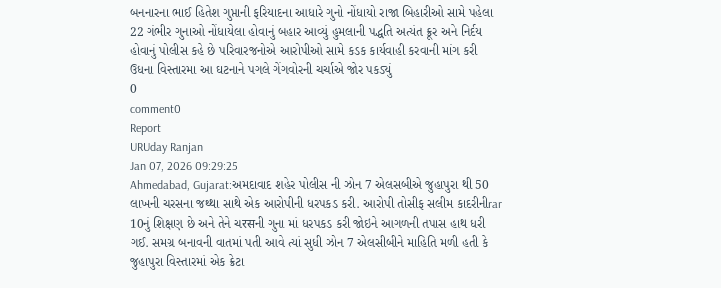બનનારના ભાઈ હિતેશ ગુપ્તાની ફરિયાદના આધારે ગુનો નોંધાયો રાજા બિહારીઓ સામે પહેલા 22 ગંભીર ગુનાઓ નોંધાયેલા હોવાનું બહાર આવ્યું હુમલાની પદ્ધતિ અત્યંત ક્રૂર અને નિર્દય હોવાનું પોલીસ કહે છે પરિવારજનોએ આરોપીઓ સામે કડક કાર્યવાહી કરવાની માંગ કરી ઉધના વિસ્તારમા આ ઘટનાને પગલે ગેંગવોરની ચર્ચાએ જોર પકડ્યું
0
comment0
Report
URUday Ranjan
Jan 07, 2026 09:29:25
Ahmedabad, Gujarat:અમદાવાદ શહેર પોલીસ ની ઝોન 7 એલસબીએ જુહાપુરા થી 50 લાખની ચરસના જથ્થા સાથે એક આરોપીની ધરપકડ કરી. આરોપી તોસીફ સલીમ કાદરીનીrar 10નું શિક્ષણ છે અને તેને ચरसની ગુના માં ધરપકડ કરી જોઇને આગળની તપાસ હાથ ધરી ગઈ. સમગ્ર બનાવની વાતમાં પતી આવે ત્યાં સુધી ઝોન 7 એલસીબીને માહિતિ મળી હતી કે જુહાપુરા વિસ્તારમાં એક ક્રેટા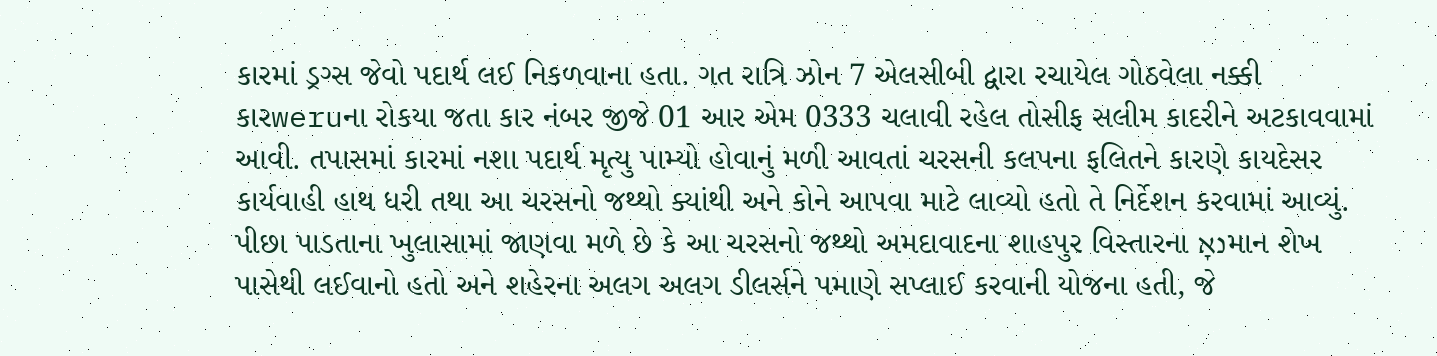કારમાં ડ્રગ્સ જેવો પદાર્થ લઈ નિકળવાના હતા. ગત રાત્રિ ઝોન 7 એલસીબી દ્વારા રચાયેલ ગોઠવેલા નક્કી કારweruના રોકયા જતા કાર નંબર જીજે 01 આર એમ 0333 ચલાવી રહેલ તોસીફ સલીમ કાદરીને અટકાવવામાં આવી. તપાસમાં કારમાં નશા પદાર્થ મૃત્યુ પામ્યો હોવાનું મળી આવતાં ચરસની કલપના ફલિતને કારણે કાયદેસર કાર્યવાહી હાથ ધરી તથા આ ચરસનો જથ્થો ક્યાંથી અને કોને આપવા માટે લાવ્યો હતો તે નિર્દેશન કરવામાં આવ્યું. પીછા પાડતાના ખુલાસામાં જાણવા મળે છે કે આ ચરસનો જથ્થો અમદાવાદના શાહપુર વિસ્તારના נאָમાન શેખ પાસેથી લઈવાનો હતો અને શહેરના અલગ અલગ ડીલર્સને પમાણે સપ્લાઈ કરવાની યોજના હતી, જે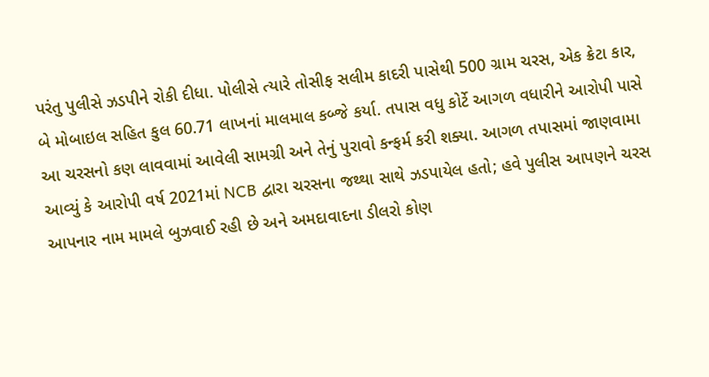પરંતુ પુલીસે ઝડપીને રોકી દીધા. પોલીસે ત્યારે તોસીફ સલીમ કાદરી પાસેથી 500 ગ્રામ ચરસ, એક ક્રેટા કાર, બે મોબાઇલ સહિત કુલ 60.71 લાખનાં માલમાલ કબ્જે કર્યા. તપાસ વધુ કોર્ટે આગળ વધારીને આરોપી પાસે આ ચરસનો કણ લાવવામાં આવેલી સામગ્રી અને તેનું પુરાવો કન્ફર્મ કરી શક્યા. આગળ તપાસમાં જાણવામા આવ્યું કે આરોપી વર્ષ 2021માં NCB દ્વારા ચરસના જથ્થા સાથે ઝડપાયેલ હતો; હવે પુલીસ આપણને ચરસ આપનાર નામ મામલે બુઝવાઈ રહી છે અને અમદાવાદના ડીલરો કોણ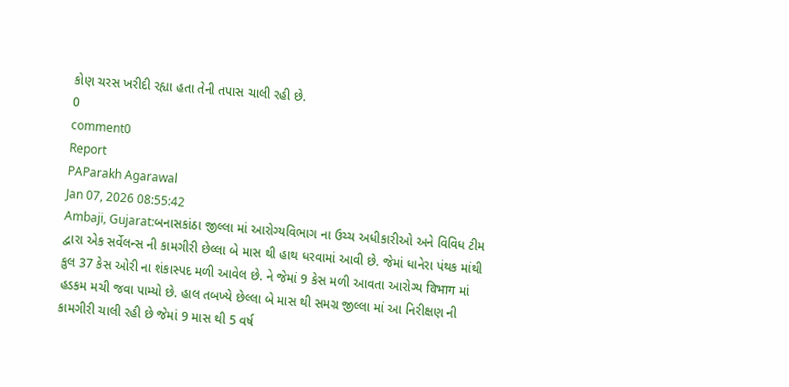કોણ ચરસ ખરીદી રહ્યા હતા તેની તપાસ ચાલી રહી છે.
0
comment0
Report
PAParakh Agarawal
Jan 07, 2026 08:55:42
Ambaji, Gujarat:બનાસકાંઠા જીલ્લા માં આરોગ્યવિભાગ ના ઉચ્ચ અધીકારીઓ અને વિવિધ ટીમ દ્વારા એક સર્વેલન્સ ની કામગીરી છેલ્લા બે માસ થી હાથ ધરવામાં આવી છે. જેમાં ધાનેરા પંથક માંથી કુલ 37 કેસ ઓરી ના શંકાસ્પદ મળી આવેલ છે. ને જેમાં 9 કેસ મળી આવતા આરોગ્ય विभाग માં હડકમ મચી જવા પામ્યો છે. હાલ તબખ્યે છેલ્લા બે માસ થી સમગ્ર જીલ્લા માં આ નિરીક્ષણ ની કામગીરી ચાલી રહી છે જેમાં 9 માસ થી 5 વર્ષ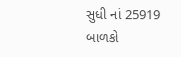સુધી નાં 25919 બાળકો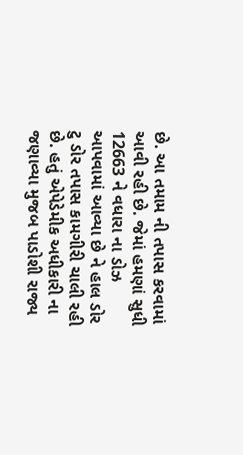છે. આ તમામ ની તપાસ કરવામાં આવી રહી છે. જેમાં હમણાં સુધી 12663 ને વધારા ના ડોઝ આપવામાં આવ્યા છે ને હાલ ડોર ટુ ડોર તપાસ કામગીરી ચાલી રહી છે. હતું એપેડેમીક અધીકારી ના જણાવ્યા મુજબ પાડોશી રાજ્ય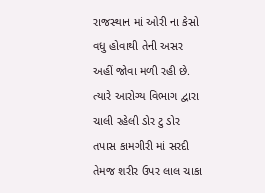રાજસ્થાન માં ઓરી ના કેસો વધુ હોવાથી તેની અસર અહીં જોવા મળી રહી છે. ત્યારે આરોગ્ય વિભાગ દ્વારા ચાલી રહેલી ડોર ટુ ડોર તપાસ કામગીરી માં સરદી તેમજ શરીર ઉપર લાલ ચાકા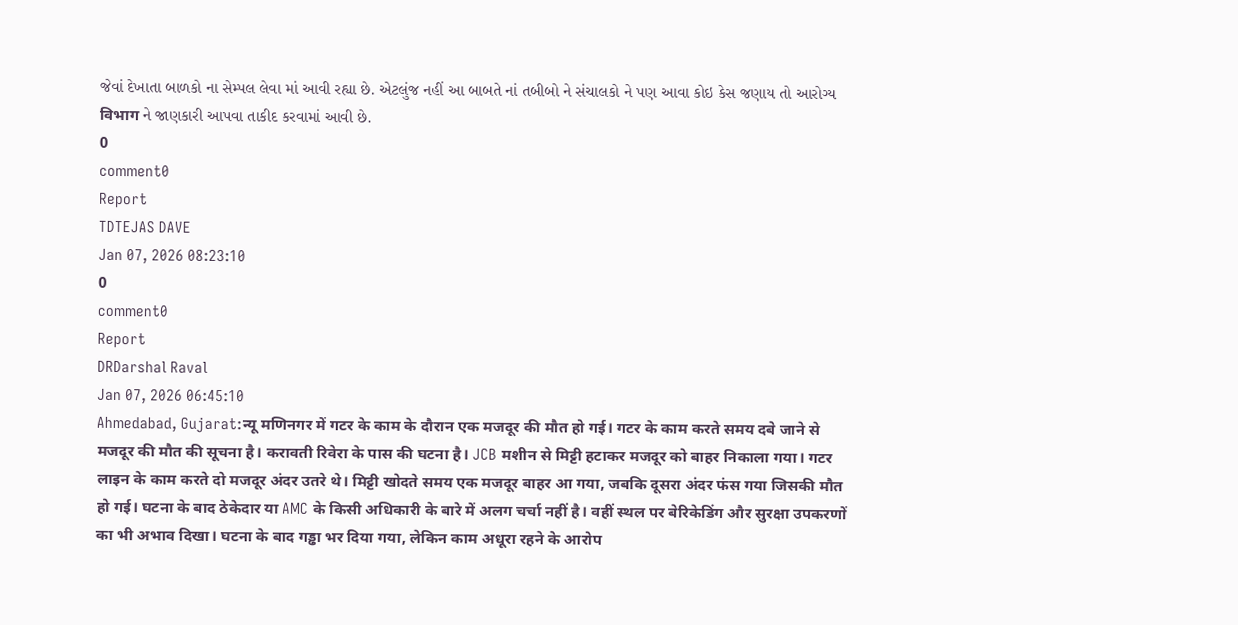જેવાં દેખાતા બાળકો ના સેમ્પલ લેવા માં આવી રહ્યા છે. એટલુંજ નહીં આ બાબતે નાં તબીબો ને સંચાલકો ને પણ આવા કોઇ કેસ જણાય તો આરોગ્ય विभाग ને જાણકારી આપવા તાકીદ કરવામાં આવી છે.
0
comment0
Report
TDTEJAS DAVE
Jan 07, 2026 08:23:10
0
comment0
Report
DRDarshal Raval
Jan 07, 2026 06:45:10
Ahmedabad, Gujarat:न्यू मणिनगर में गटर के काम के दौरान एक मजदूर की मौत हो गई। गटर के काम करते समय दबे जाने से मजदूर की मौत की सूचना है। करावती रिवेरा के पास की घटना है। JCB मशीन से मिट्टी हटाकर मजदूर को बाहर निकाला गया। गटर लाइन के काम करते दो मजदूर अंदर उतरे थे। मिट्टी खोदते समय एक मजदूर बाहर आ गया, जबकि दूसरा अंदर फंस गया जिसकी मौत हो गई। घटना के बाद ठेकेदार या AMC के किसी अधिकारी के बारे में अलग चर्चा नहीं है। वहीं स्थल पर बेरिकेडिंग और सुरक्षा उपकरणों का भी अभाव दिखा। घटना के बाद गड्ढा भर दिया गया, लेकिन काम अधूरा रहने के आरोप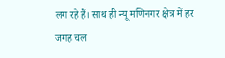लग रहे हैं। साथ ही न्यू मणिनगर क्षेत्र में हर जगह चल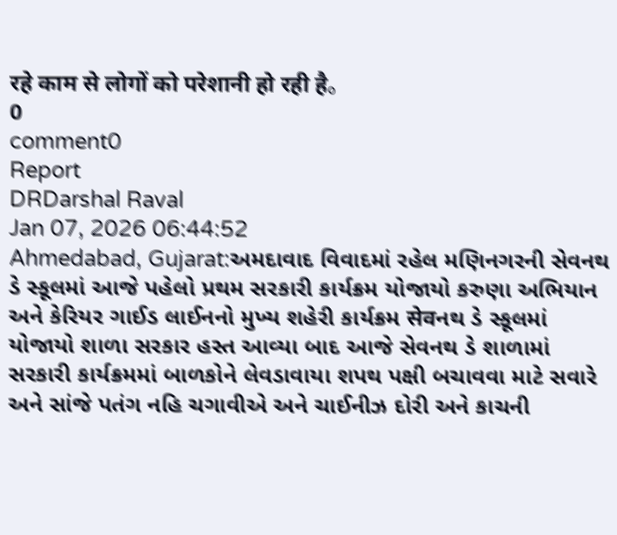रहे काम से लोगों को परेशानी हो रही है。
0
comment0
Report
DRDarshal Raval
Jan 07, 2026 06:44:52
Ahmedabad, Gujarat:અમદાવાદ વિવાદમાં રહેલ મણિનગરની સેવનથ ડે સ્કૂલમાં આજે પહેલો પ્રથમ સરકારી કાર્યક્રમ યોજાયો કરુણા અભિયાન અને કેરિયર ગાઈડ લાઈનનો મુખ્ય શહેરી કાર્યક્રમ सेवનથ ડે સ્કૂલમાં યોજાયો શાળા સરકાર હસ્ત આવ્યા બાદ આજે સેવનથ ડે શાળામાં સરકારી કાર્યક્રમમાં બાળકોને લેવડાવાયા શપથ પક્ષી બચાવવા માટે સવારે અને સાંજે પતંગ નહિ ચગાવીએ અને ચાઈનીઝ દોરી અને કાચની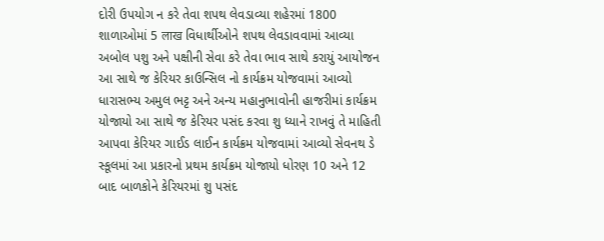દોરી ઉપયોગ ન કરે તેવા શપથ લેવડાવ્યા શહેરમાં 1800 શાળાઓમાં 5 लाख વિધાર્થીઓને શપથ લેવડાવવામાં આવ્યા અબોલ પશુ અને પક્ષીની સેવા કરે તેવા ભાવ સાથે કરાયું આયોજન આ સાથે જ કેરિયર કાઉન્સિલ નો કાર્યક્રમ યોજવામાં આવ્યો ધારાસભ્ય અમુલ ભટ્ટ અને અન્ય મહાનુભાવોની હાજરીમાં કાર્યક્રમ યોજાયો આ સાથે જ કેરિયર પસંદ કરવા શુ ધ્યાને રાખવું તે માહિતી આપવા કેરિયર ગાઈડ લાઈન કાર્યક્રમ યોજવામાં આવ્યો સેવનથ ડે સ્કૂલમાં આ પ્રકારનો પ્રથમ કાર્યક્રમ યોજાયો ધોરણ 10 અને 12 બાદ બાળકોને કેરિયરમાં શુ પસંદ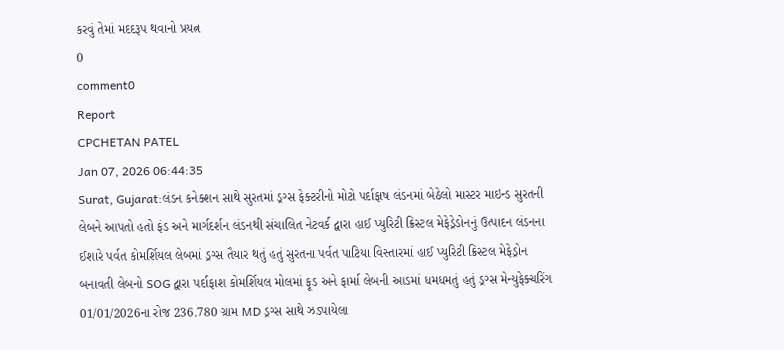કરવું તેમાં મદદરૂપ થવાનો પ્રયત્ન
0
comment0
Report
CPCHETAN PATEL
Jan 07, 2026 06:44:35
Surat, Gujarat:લંડન કનેક્શન સાથે સુરતમાં ડ્રગ્સ ફેક્ટરીનો મોટો પર્દાફાષ લંડનમાં બેઠેલો માસ્ટર માઇન્ડ સુરતની લેબને આપતો હતો ફંડ અને માર્ગદર્શન લંડનથી સંચાલિત નેટવર્ક દ્વારા હાઈ પ્યુરિટી ક્રિસ્ટલ મેફેડ્રેડોનનું ઉત્પાદન લંડનના ઈશારે પર્વત કોમર્શિયલ લેબમાં ડ્રગ્સ તૈયાર થતું હતું સુરતના પર્વત પાટિયા વિસ્તારમાં હાઈ પ્યુરિટી ક્રિસ્ટલ મેફેડ્રોન બનાવતી લેબનો SOG દ્વારા પર્દાફાશ કોમર્શિયલ મોલમાં ફૂડ અને ફાર્મા લેબની આડમાં ધમધમતું હતું ડ્રગ્સ મેન્યુફેક્ચરિંગ 01/01/2026ના રોજ 236.780 ગ્રામ MD ડ્રગ્સ સાથે ઝડપાયેલા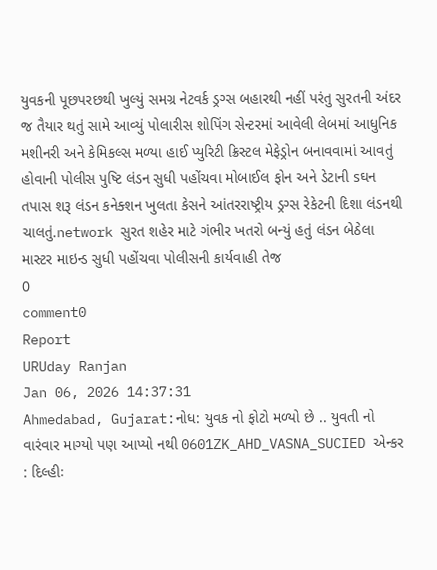યુવકની પૂછપરછથી ખુલ્યું સમગ્ર નેટવર્ક ડ્રગ્સ બહારથી નહીં પરંતુ સુરતની અંદર જ તૈયાર થતું સામે આવ્યું પોલારીસ શોપિંગ સેન્ટરમાં આવેલી લેબમાં આધુનિક મશીનરી અને કેમિકલ્સ મળ્યા હાઈ પ્યુરિટી ક્રિસ્ટલ મેફેડ્રોન બનાવવામાં આવતું હોવાની પોલીસ પુષ્ટિ લંડન સુધી પહોંચવા મોબાઈલ ફોન અને ડેટાની sઘન તપાસ શરૂ લંડન કનેક્શન ખુલતા કેસને આંતરરાષ્ટ્રીય ડ્રગ્સ રેકેટની દિશા લંડનથી ચાલતું.network સુરત શહેર માટે ગંભીર ખતરો બન્યું હતું લંડન બેઠેલા માસ્ટર માઇન્ડ સુધી પહોંચવા પોલીસની કાર્યવાહી તેજ
0
comment0
Report
URUday Ranjan
Jan 06, 2026 14:37:31
Ahmedabad, Gujarat:નોધ: યુવક નો ફોટો મળ્યો છે .. યુવતી નો વારંવાર માગ્યો પણ આપ્યો નથી 0601ZK_AHD_VASNA_SUCIED એન્કર : દિલ્હીઃ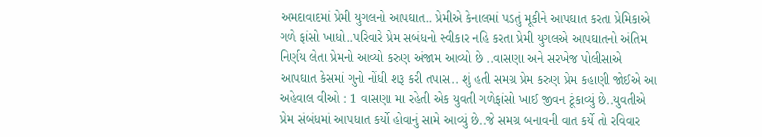અમદાવાદમાં પ્રેમી યુગલનો આપઘાત.. પ્રેમીએ કેનાલમાં પડતું મૂકીને આપઘાત કરતા પ્રેમિકાએ ગળે ફાંસો ખાધો..પરિવારે પ્રેમ સબંધનો સ્વીકાર નહિ કરતા પ્રેમી યુગલએ આપઘાતનો અંતિમ નિર્ણય લેતા પ્રેમનો આવ્યો કરુણ અંજામ આવ્યો છે ..વાસણા અને સરખેજ પોલીસાએ આપઘાત કેસમાં ગુનો નોંધી શરૂ કરી તપાસ.. શું હતી સમગ્ર પ્રેમ કરુણ પ્રેમ કહાણી જોઈએ આ અહેવાલ વીઓ : 1 વાસણા મા રહેતી એક યુવતી ગળેફાંસો ખાઈ જીવન ટૂંકાવ્યું છે..યુવતીએ પ્રેમ સંબંધમાં આપધાત કર્યો હોવાનું સામે આવ્યું છે..જે સમગ્ર બનાવની વાત કર્યે તો રવિવાર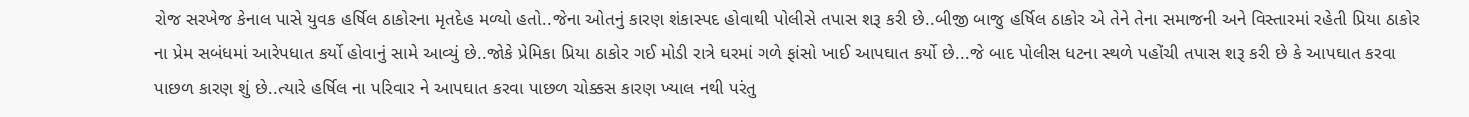રોજ સરખેજ કેનાલ પાસે યુવક હર્ષિલ ઠાકોરના મૃતદેહ મળ્યો હતો..જેના ઓતનું કારણ શંકાસ્પદ હોવાથી પોલીસે તપાસ શરૂ કરી છે..બીજી બાજુ હર્ષિલ ઠાકોર એ તેને તેના સમાજની અને વિસ્તારમાં રહેતી પ્રિયા ઠાકોર ના પ્રેમ સબંધમાં આરેપધાત કર્યો હોવાનું સામે આવ્યું છે..જોકે પ્રેમિકા પ્રિયા ઠાકોર ગઈ મોડી રાત્રે ઘરમાં ગળે ફાંસો ખાઈ આપઘાત કર્યો છે...જે બાદ પોલીસ ધટના સ્થળે પહોંચી તપાસ શરૂ કરી છે કે આપઘાત કરવા પાછળ કારણ શું છે..ત્યારે હર્ષિલ ના પરિવાર ને આપઘાત કરવા પાછળ ચોક્કસ કારણ ખ્યાલ નથી પરંતુ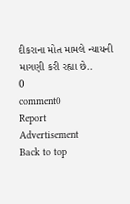દીકરાના મોત મામલે ન્યાયની માગણી કરી રહ્યા છે..
0
comment0
Report
Advertisement
Back to top